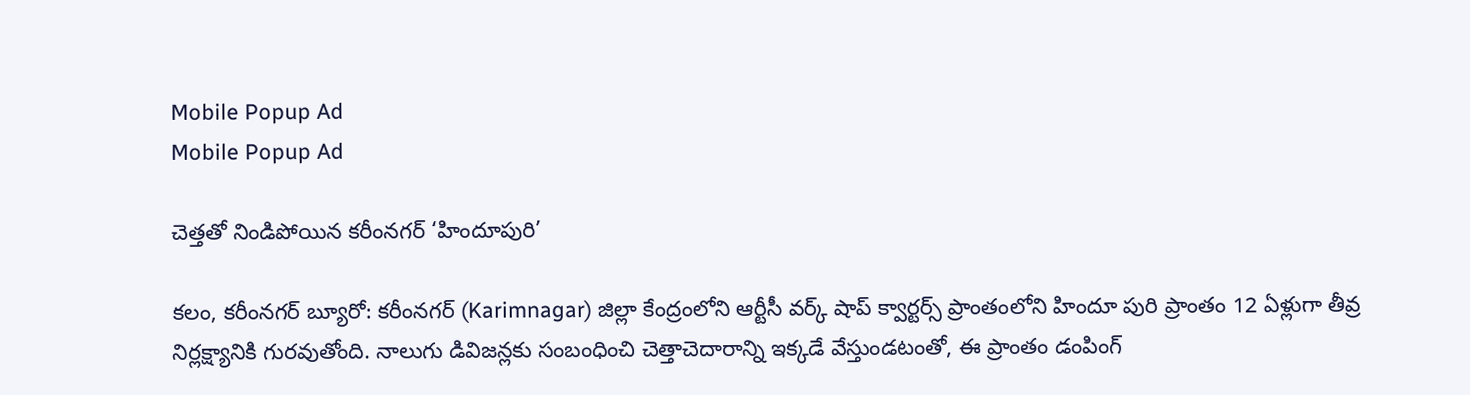Mobile Popup Ad
Mobile Popup Ad

చెత్తతో నిండిపోయిన కరీంనగర్ ‘హిందూపురి’

కలం, కరీంనగర్ బ్యూరో: కరీంనగర్ (Karimnagar) జిల్లా కేంద్రంలోని ఆర్టీసీ వర్క్ షాప్ క్వార్టర్స్ ప్రాంతంలోని హిందూ పురి ప్రాంతం 12 ఏళ్లుగా తీవ్ర నిర్లక్ష్యానికి గురవుతోంది. నాలుగు డివిజన్లకు సంబంధించి చెత్తాచెదారాన్ని ఇక్కడే వేస్తుండటంతో, ఈ ప్రాంతం డంపింగ్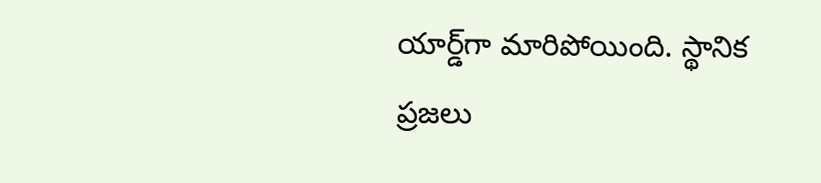యార్డ్‌గా మారిపోయింది. స్థానిక ప్రజలు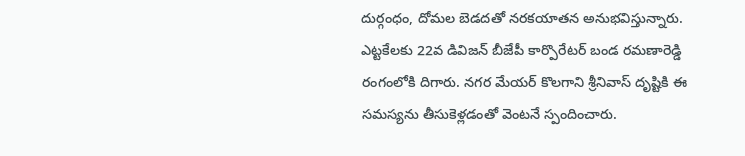దుర్గంధం, దోమల బెడదతో నరకయాతన అనుభవిస్తున్నారు. ఎట్టకేలకు 22వ డివిజన్ బీజేపీ కార్పొరేటర్ బండ రమణారెడ్డి రంగంలోకి దిగారు. నగర మేయర్ కొలగాని శ్రీనివాస్ దృష్టికి ఈ సమస్యను తీసుకెళ్లడంతో వెంటనే స్పందించారు.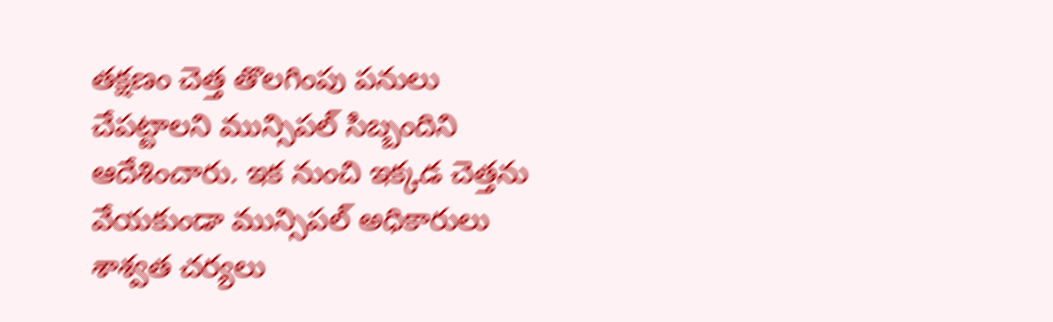తక్షణం చెత్త తొలగింపు పనులు చేపట్టాలని మున్సిపల్ సిబ్బందిని ఆదేశించారు. ఇక నుంచి ఇక్కడ చెత్తను వేయకుండా మున్సిపల్ అధికారులు శాశ్వత చర్యలు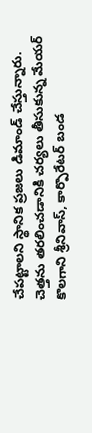చేపట్టాలని స్థానిక ప్రజలు డిమాండ్ చేస్తున్నారు. చెత్తను తరలించడానికి చర్యలు తీసుకున్న మేయర్ కొలగాని శ్రీనివాస్, కార్పొరేటర్ బండ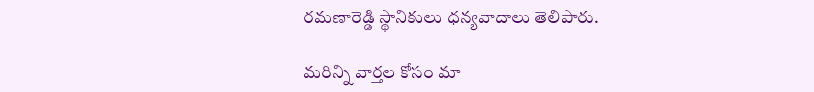రమణారెడ్డి స్థానికులు ధన్యవాదాలు తెలిపారు.

మ‌రిన్ని వార్త‌ల కోసం మా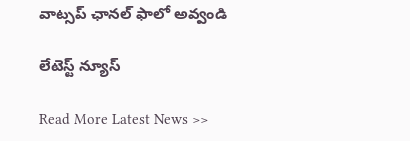వాట్స‌ప్ ఛాన‌ల్ ఫాలో అవ్వండి

లేటెస్ట్ న్యూస్‌

Read More Latest News >>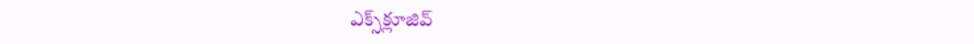ఎక్స్‌క్లూజివ్‌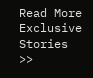Read More Exclusive Stories >>